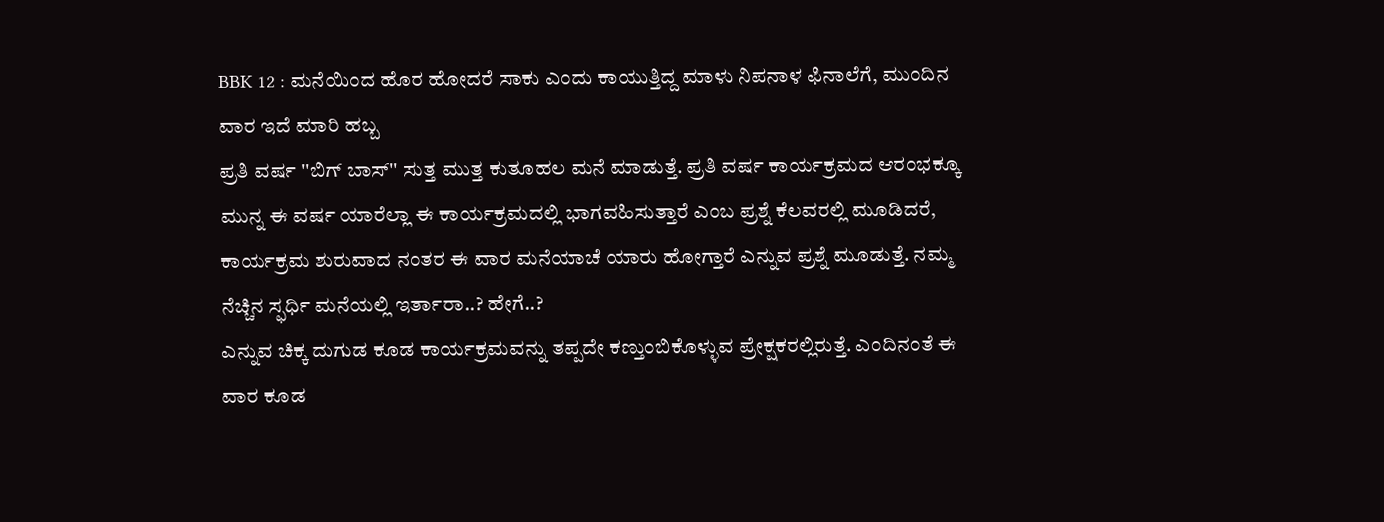BBK 12 : ಮನೆಯಿಂದ ಹೊರ ಹೋದರೆ ಸಾಕು ಎಂದು ಕಾಯುತ್ತಿದ್ದ ಮಾಳು ನಿಪನಾಳ ಫಿನಾಲೆಗೆ, ಮುಂದಿನ ವಾರ ಇದೆ ಮಾರಿ ಹಬ್ಬ
ಪ್ರತಿ ವರ್ಷ ''ಬಿಗ್ ಬಾಸ್'' ಸುತ್ತ ಮುತ್ತ ಕುತೂಹಲ ಮನೆ ಮಾಡುತ್ತೆ. ಪ್ರತಿ ವರ್ಷ ಕಾರ್ಯಕ್ರಮದ ಆರಂಭಕ್ಕೂ ಮುನ್ನ ಈ ವರ್ಷ ಯಾರೆಲ್ಲಾ ಈ ಕಾರ್ಯಕ್ರಮದಲ್ಲಿ ಭಾಗವಹಿಸುತ್ತಾರೆ ಎಂಬ ಪ್ರಶ್ನೆ ಕೆಲವರಲ್ಲಿ ಮೂಡಿದರೆ, ಕಾರ್ಯಕ್ರಮ ಶುರುವಾದ ನಂತರ ಈ ವಾರ ಮನೆಯಾಚೆ ಯಾರು ಹೋಗ್ತಾರೆ ಎನ್ನುವ ಪ್ರಶ್ನೆ ಮೂಡುತ್ತೆ. ನಮ್ಮ ನೆಚ್ಚಿನ ಸ್ಫರ್ಧಿ ಮನೆಯಲ್ಲಿ ಇರ್ತಾರಾ..? ಹೇಗೆ..?
ಎನ್ನುವ ಚಿಕ್ಕ ದುಗುಡ ಕೂಡ ಕಾರ್ಯಕ್ರಮವನ್ನು ತಪ್ಪದೇ ಕಣ್ತುಂಬಿಕೊಳ್ಳುವ ಪ್ರೇಕ್ಷಕರಲ್ಲಿರುತ್ತೆ. ಎಂದಿನಂತೆ ಈ ವಾರ ಕೂಡ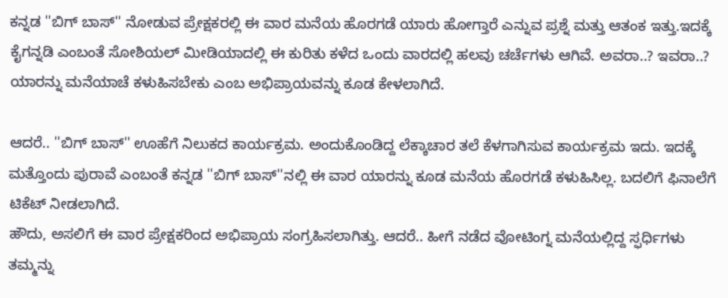ಕನ್ನಡ ''ಬಿಗ್ ಬಾಸ್'' ನೋಡುವ ಪ್ರೇಕ್ಷಕರಲ್ಲಿ ಈ ವಾರ ಮನೆಯ ಹೊರಗಡೆ ಯಾರು ಹೋಗ್ತಾರೆ ಎನ್ನುವ ಪ್ರಶ್ನೆ ಮತ್ತು ಆತಂಕ ಇತ್ತು.ಇದಕ್ಕೆ ಕೈಗನ್ನಡಿ ಎಂಬಂತೆ ಸೋಶಿಯಲ್ ಮೀಡಿಯಾದಲ್ಲಿ ಈ ಕುರಿತು ಕಳೆದ ಒಂದು ವಾರದಲ್ಲಿ ಹಲವು ಚರ್ಚೆಗಳು ಆಗಿವೆ. ಅವರಾ..? ಇವರಾ..? ಯಾರನ್ನು ಮನೆಯಾಚೆ ಕಳುಹಿಸಬೇಕು ಎಂಬ ಅಭಿಪ್ರಾಯವನ್ನು ಕೂಡ ಕೇಳಲಾಗಿದೆ.

ಆದರೆ.. ''ಬಿಗ್ ಬಾಸ್'' ಊಹೆಗೆ ನಿಲುಕದ ಕಾರ್ಯಕ್ರಮ. ಅಂದುಕೊಂಡಿದ್ದ ಲೆಕ್ಕಾಚಾರ ತಲೆ ಕೆಳಗಾಗಿಸುವ ಕಾರ್ಯಕ್ರಮ ಇದು. ಇದಕ್ಕೆ ಮತ್ತೊಂದು ಪುರಾವೆ ಎಂಬಂತೆ ಕನ್ನಡ ''ಬಿಗ್ ಬಾಸ್''ನಲ್ಲಿ ಈ ವಾರ ಯಾರನ್ನು ಕೂಡ ಮನೆಯ ಹೊರಗಡೆ ಕಳುಹಿಸಿಲ್ಲ. ಬದಲಿಗೆ ಫಿನಾಲೆಗೆ ಟಿಕೆಟ್ ನೀಡಲಾಗಿದೆ.
ಹೌದು, ಅಸಲಿಗೆ ಈ ವಾರ ಪ್ರೇಕ್ಷಕರಿಂದ ಅಭಿಪ್ರಾಯ ಸಂಗ್ರಹಿಸಲಾಗಿತ್ತು. ಆದರೆ.. ಹೀಗೆ ನಡೆದ ವೋಟಿಂಗ್ನ ಮನೆಯಲ್ಲಿದ್ದ ಸ್ಫರ್ಧಿಗಳು ತಮ್ಮನ್ನು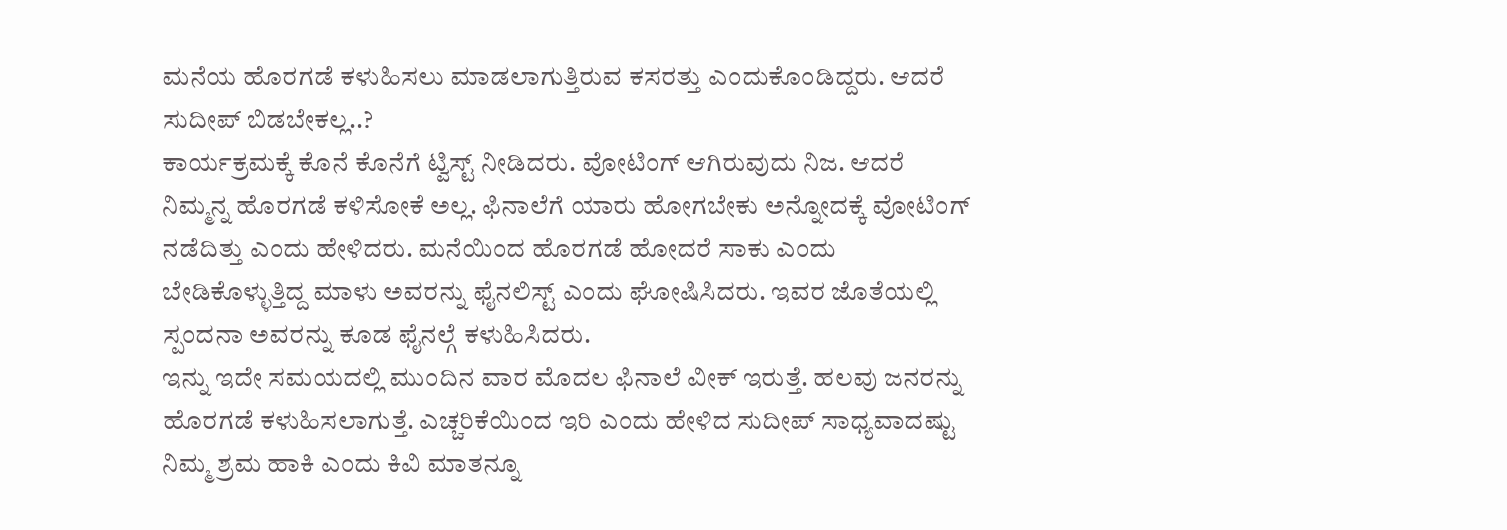ಮನೆಯ ಹೊರಗಡೆ ಕಳುಹಿಸಲು ಮಾಡಲಾಗುತ್ತಿರುವ ಕಸರತ್ತು ಎಂದುಕೊಂಡಿದ್ದರು. ಆದರೆ ಸುದೀಪ್ ಬಿಡಬೇಕಲ್ಲ..?
ಕಾರ್ಯಕ್ರಮಕ್ಕೆ ಕೊನೆ ಕೊನೆಗೆ ಟ್ವಿಸ್ಟ್ ನೀಡಿದರು. ವೋಟಿಂಗ್ ಆಗಿರುವುದು ನಿಜ. ಆದರೆ ನಿಮ್ಮನ್ನ ಹೊರಗಡೆ ಕಳಿಸೋಕೆ ಅಲ್ಲ. ಫಿನಾಲೆಗೆ ಯಾರು ಹೋಗಬೇಕು ಅನ್ನೋದಕ್ಕೆ ವೋಟಿಂಗ್ ನಡೆದಿತ್ತು ಎಂದು ಹೇಳಿದರು. ಮನೆಯಿಂದ ಹೊರಗಡೆ ಹೋದರೆ ಸಾಕು ಎಂದು ಬೇಡಿಕೊಳ್ಳುತ್ತಿದ್ದ ಮಾಳು ಅವರನ್ನು ಫೈನಲಿಸ್ಟ್ ಎಂದು ಘೋಷಿಸಿದರು. ಇವರ ಜೊತೆಯಲ್ಲಿ ಸ್ಪಂದನಾ ಅವರನ್ನು ಕೂಡ ಫೈನಲ್ಗೆ ಕಳುಹಿಸಿದರು.
ಇನ್ನು ಇದೇ ಸಮಯದಲ್ಲಿ ಮುಂದಿನ ವಾರ ಮೊದಲ ಫಿನಾಲೆ ವೀಕ್ ಇರುತ್ತೆ. ಹಲವು ಜನರನ್ನು ಹೊರಗಡೆ ಕಳುಹಿಸಲಾಗುತ್ತೆ. ಎಚ್ಚರಿಕೆಯಿಂದ ಇರಿ ಎಂದು ಹೇಳಿದ ಸುದೀಪ್ ಸಾಧ್ಯವಾದಷ್ಟು ನಿಮ್ಮ ಶ್ರಮ ಹಾಕಿ ಎಂದು ಕಿವಿ ಮಾತನ್ನೂ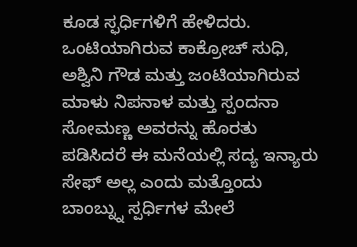ಕೂಡ ಸ್ಫರ್ಧಿಗಳಿಗೆ ಹೇಳಿದರು. ಒಂಟಿಯಾಗಿರುವ ಕಾಕ್ರೋಚ್ ಸುಧಿ, ಅಶ್ವಿನಿ ಗೌಡ ಮತ್ತು ಜಂಟಿಯಾಗಿರುವ ಮಾಳು ನಿಪನಾಳ ಮತ್ತು ಸ್ಪಂದನಾ ಸೋಮಣ್ಣ ಅವರನ್ನು ಹೊರತು ಪಡಿಸಿದರೆ ಈ ಮನೆಯಲ್ಲಿ ಸದ್ಯ ಇನ್ಯಾರು ಸೇಫ್ ಅಲ್ಲ ಎಂದು ಮತ್ತೊಂದು ಬಾಂಬ್ನ್ನು ಸ್ಪರ್ಧಿಗಳ ಮೇಲೆ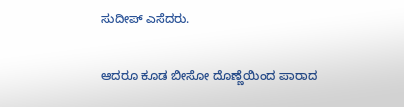ಸುದೀಪ್ ಎಸೆದರು.

ಆದರೂ ಕೂಡ ಬೀಸೋ ದೊಣ್ಣೆಯಿಂದ ಪಾರಾದ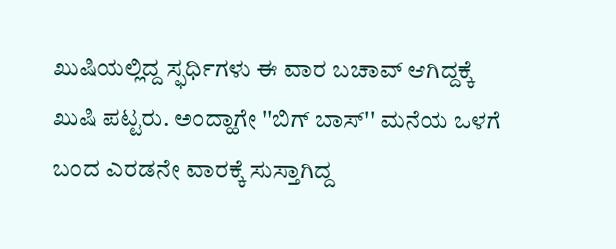ಖುಷಿಯಲ್ಲಿದ್ದ ಸ್ಫರ್ಧಿಗಳು ಈ ವಾರ ಬಚಾವ್ ಆಗಿದ್ದಕ್ಕೆ ಖುಷಿ ಪಟ್ಟರು. ಅಂದ್ಹಾಗೇ ''ಬಿಗ್ ಬಾಸ್'' ಮನೆಯ ಒಳಗೆ ಬಂದ ಎರಡನೇ ವಾರಕ್ಕೆ ಸುಸ್ತಾಗಿದ್ದ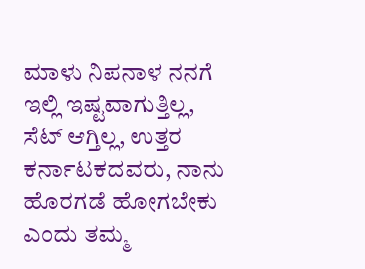ಮಾಳು ನಿಪನಾಳ ನನಗೆ ಇಲ್ಲಿ ಇಷ್ಟವಾಗುತ್ತಿಲ್ಲ, ಸೆಟ್ ಆಗ್ತಿಲ್ಲ, ಉತ್ತರ ಕರ್ನಾಟಕದವರು, ನಾನು ಹೊರಗಡೆ ಹೋಗಬೇಕು ಎಂದು ತಮ್ಮ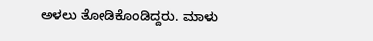ಅಳಲು ತೋಡಿಕೊಂಡಿದ್ದರು. ಮಾಳು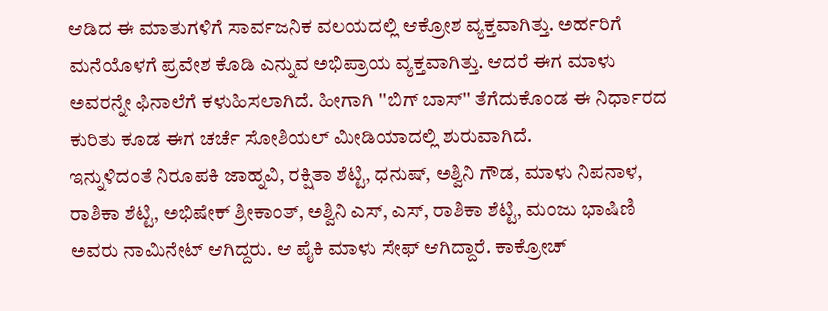ಆಡಿದ ಈ ಮಾತುಗಳಿಗೆ ಸಾರ್ವಜನಿಕ ವಲಯದಲ್ಲಿ ಆಕ್ರೋಶ ವ್ಯಕ್ತವಾಗಿತ್ತು. ಅರ್ಹರಿಗೆ ಮನೆಯೊಳಗೆ ಪ್ರವೇಶ ಕೊಡಿ ಎನ್ನುವ ಅಭಿಪ್ರಾಯ ವ್ಯಕ್ತವಾಗಿತ್ತು. ಆದರೆ ಈಗ ಮಾಳು ಅವರನ್ನೇ ಫಿನಾಲೆಗೆ ಕಳುಹಿಸಲಾಗಿದೆ. ಹೀಗಾಗಿ ''ಬಿಗ್ ಬಾಸ್'' ತೆಗೆದುಕೊಂಡ ಈ ನಿರ್ಧಾರದ ಕುರಿತು ಕೂಡ ಈಗ ಚರ್ಚೆ ಸೋಶಿಯಲ್ ಮೀಡಿಯಾದಲ್ಲಿ ಶುರುವಾಗಿದೆ.
ಇನ್ನುಳಿದಂತೆ ನಿರೂಪಕಿ ಜಾಹ್ನವಿ, ರಕ್ಷಿತಾ ಶೆಟ್ಟಿ, ಧನುಷ್, ಅಶ್ವಿನಿ ಗೌಡ, ಮಾಳು ನಿಪನಾಳ, ರಾಶಿಕಾ ಶೆಟ್ಟಿ, ಅಭಿಷೇಕ್ ಶ್ರೀಕಾಂತ್, ಅಶ್ವಿನಿ ಎಸ್, ಎಸ್, ರಾಶಿಕಾ ಶೆಟ್ಟಿ, ಮಂಜು ಭಾಷಿಣಿ ಅವರು ನಾಮಿನೇಟ್ ಆಗಿದ್ದರು. ಆ ಪೈಕಿ ಮಾಳು ಸೇಫ್ ಆಗಿದ್ದಾರೆ. ಕಾಕ್ರೋಚ್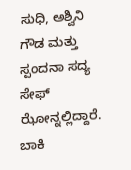ಸುಧಿ, ಅಶ್ವಿನಿ ಗೌಡ ಮತ್ತು ಸ್ಪಂದನಾ ಸದ್ಯ ಸೇಫ್ ಝೋನ್ನಲ್ಲಿದ್ದಾರೆ. ಬಾಕಿ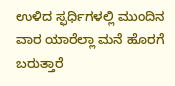ಉಳಿದ ಸ್ಫರ್ಧಿಗಳಲ್ಲಿ ಮುಂದಿನ ವಾರ ಯಾರೆಲ್ಲಾ ಮನೆ ಹೊರಗೆ ಬರುತ್ತಾರೆ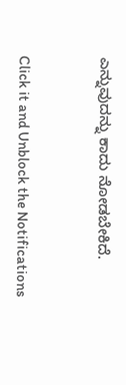ಎನ್ನುವುದನ್ನು ಕಾದು ನೋಡಬೇಕಿದೆ.


Click it and Unblock the Notifications